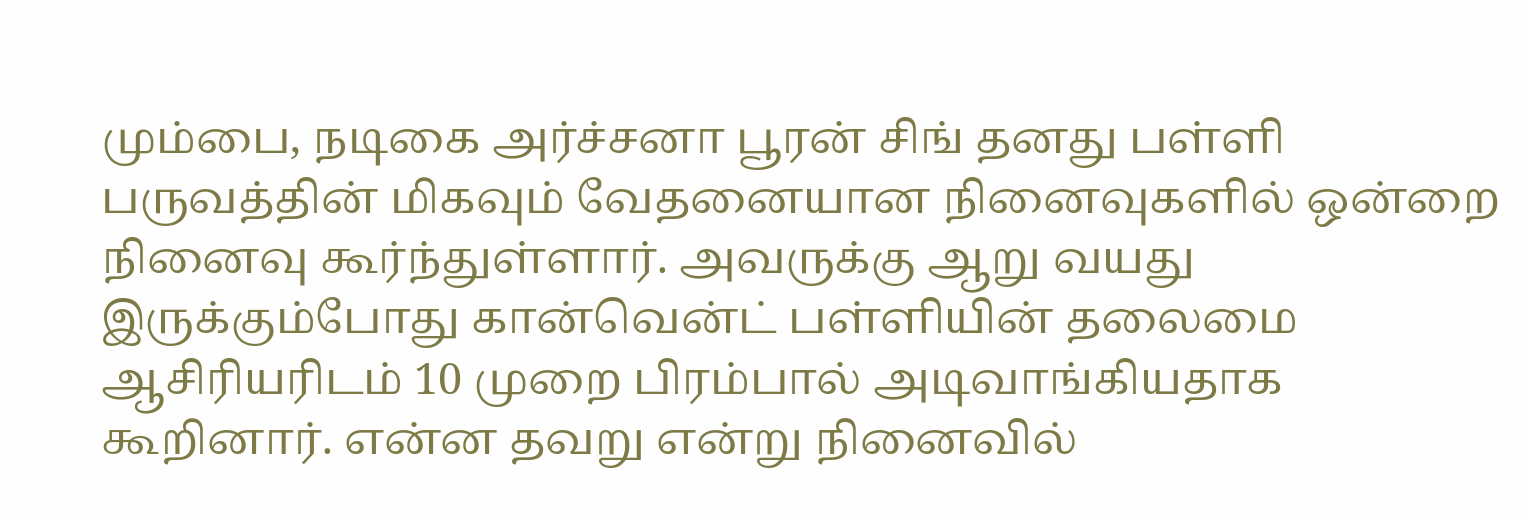மும்பை, நடிகை அர்ச்சனா பூரன் சிங் தனது பள்ளி பருவத்தின் மிகவும் வேதனையான நினைவுகளில் ஒன்றை நினைவு கூர்ந்துள்ளார். அவருக்கு ஆறு வயது இருக்கும்போது கான்வென்ட் பள்ளியின் தலைமை ஆசிரியரிடம் 10 முறை பிரம்பால் அடிவாங்கியதாக கூறினார். என்ன தவறு என்று நினைவில்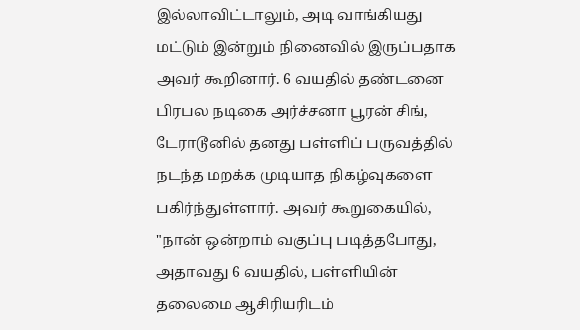இல்லாவிட்டாலும், அடி வாங்கியது மட்டும் இன்றும் நினைவில் இருப்பதாக அவர் கூறினார். 6 வயதில் தண்டனை பிரபல நடிகை அர்ச்சனா பூரன் சிங், டேராடூனில் தனது பள்ளிப் பருவத்தில் நடந்த மறக்க முடியாத நிகழ்வுகளை பகிர்ந்துள்ளார். அவர் கூறுகையில், "நான் ஒன்றாம் வகுப்பு படித்தபோது, அதாவது 6 வயதில், பள்ளியின் தலைமை ஆசிரியரிடம்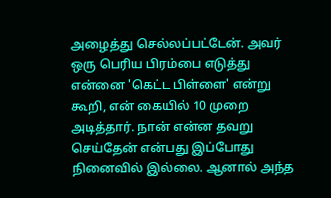அழைத்து செல்லப்பட்டேன். அவர் ஒரு பெரிய பிரம்பை எடுத்து என்னை 'கெட்ட பிள்ளை' என்று கூறி, என் கையில் 10 முறை அடித்தார். நான் என்ன தவறு செய்தேன் என்பது இப்போது நினைவில் இல்லை. ஆனால் அந்த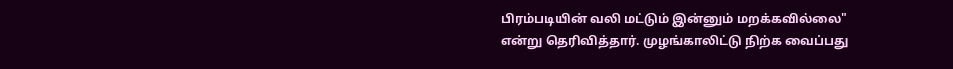பிரம்படியின் வலி மட்டும் இன்னும் மறக்கவில்லை" என்று தெரிவித்தார். முழங்காலிட்டு நிற்க வைப்பது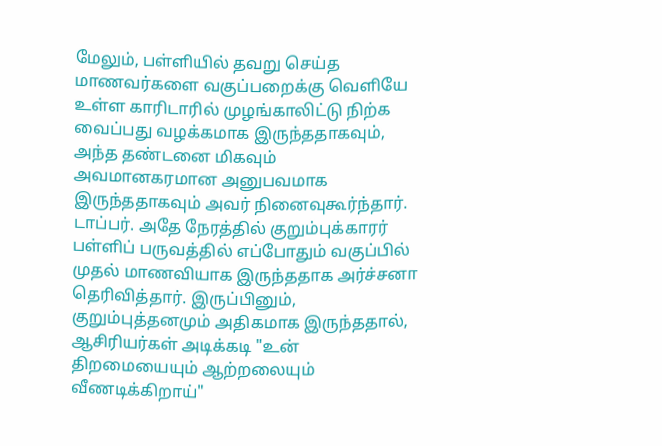மேலும், பள்ளியில் தவறு செய்த மாணவர்களை வகுப்பறைக்கு வெளியே உள்ள காரிடாரில் முழங்காலிட்டு நிற்க வைப்பது வழக்கமாக இருந்ததாகவும், அந்த தண்டனை மிகவும் அவமானகரமான அனுபவமாக இருந்ததாகவும் அவர் நினைவுகூர்ந்தார். டாப்பர். அதே நேரத்தில் குறும்புக்காரர் பள்ளிப் பருவத்தில் எப்போதும் வகுப்பில் முதல் மாணவியாக இருந்ததாக அர்ச்சனா தெரிவித்தார். இருப்பினும், குறும்புத்தனமும் அதிகமாக இருந்ததால், ஆசிரியர்கள் அடிக்கடி "உன் திறமையையும் ஆற்றலையும் வீணடிக்கிறாய்"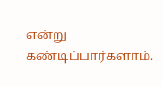என்று கண்டிப்பார்களாம்.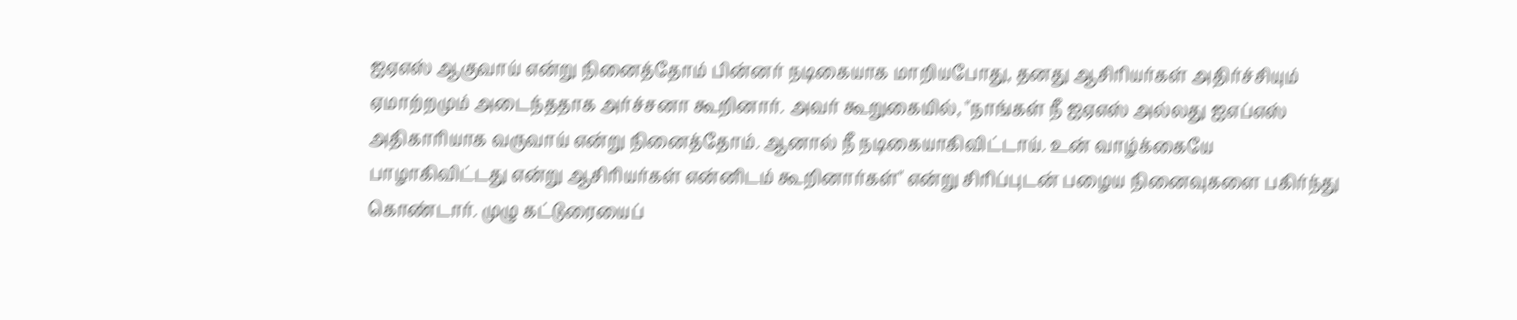ஐஏஎஸ் ஆகுவாய் என்று நினைத்தோம் பின்னர் நடிகையாக மாறியபோது, தனது ஆசிரியர்கள் அதிர்ச்சியும் ஏமாற்றமும் அடைந்ததாக அர்ச்சனா கூறினார். அவர் கூறுகையில், "நாங்கள் நீ ஐஏஎஸ் அல்லது ஐஎப்எஸ் அதிகாரியாக வருவாய் என்று நினைத்தோம். ஆனால் நீ நடிகையாகிவிட்டாய். உன் வாழ்க்கையே பாழாகிவிட்டது என்று ஆசிரியர்கள் என்னிடம் கூறினார்கள்" என்று சிரிப்புடன் பழைய நினைவுகளை பகிர்ந்து கொண்டார். முழு கட்டுரையைப்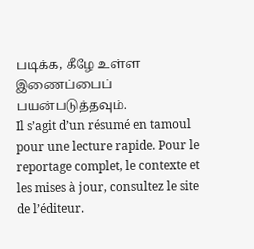படிக்க, கீழே உள்ள இணைப்பைப் பயன்படுத்தவும்.
Il s’agit d’un résumé en tamoul pour une lecture rapide. Pour le reportage complet, le contexte et les mises à jour, consultez le site de l’éditeur.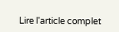Lire l'article complet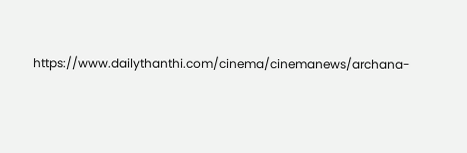https://www.dailythanthi.com/cinema/cinemanews/archana-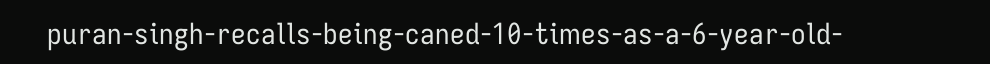puran-singh-recalls-being-caned-10-times-as-a-6-year-old-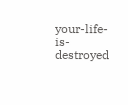your-life-is-destroyed